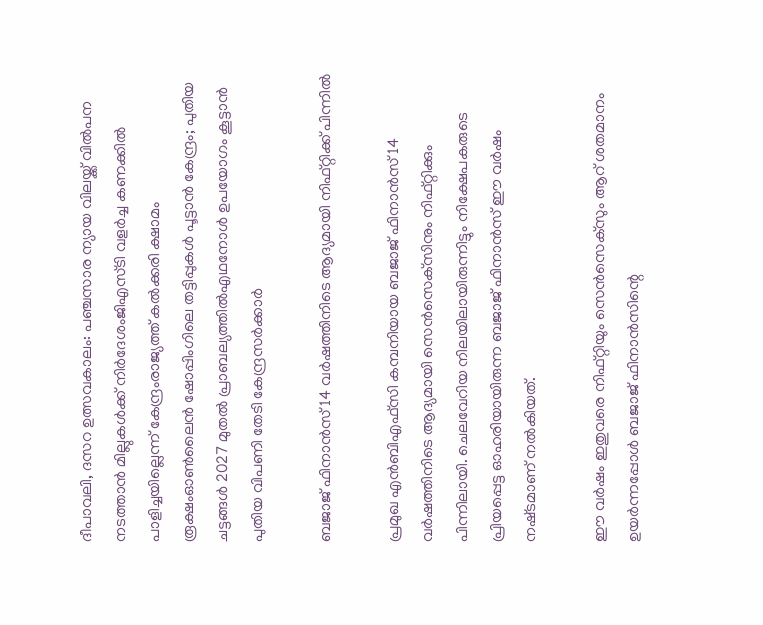ദീപാവലി, ദസറ ഉത്സവകാലം: പഞ്ചസാര ന്യായ വിലയ്ക്ക് വിൽപന നടത്താൻ മില്ലുകൾക്ക് നിർദേശംജിഎസ്ടി വളര്‍ച്ച കണക്കില്‍ പാളിച്ചയില്ലെന്ന് കേന്ദ്രംരാജ്യത്ത് കൽക്കരി ക്ഷാമം രൂക്ഷംഓൺലൈൻ ഷോപ്പിംഗിലെ തട്ടിപ്പുകൾ പൂട്ടാൻ കേന്ദ്രം; പുതിയ ചട്ടങ്ങൾ 2027 മുതൽ പ്രാബല്യത്തിൽഎഥനോള്‍ ഉപയോഗം കൂട്ടാൻ പുതിയ വിപണി തേടി കേന്ദ്രസർക്കാർ

ബജാജ്‌ ഫിനാന്‍സ്‌ 14 വര്‍ഷത്തിനിടെ ആദ്യമായി നിഫ്‌റ്റിക്ക്‌ പിന്നിൽ

പ്രമുഖ എന്‍ബിഎഫ്‌സി കമ്പനിയായ ബജാജ്‌ ഫിനാന്‍സ്‌ 14 വര്‍ഷത്തിനിടെ ആദ്യമായി സെന്‍സെക്‌സിനും നിഫ്‌റ്റിക്കും പിന്നിലായി. ചെലവേറിയ നിലയിലായിരുന്നിട്ടും നിക്ഷേപകരുടെ പ്രിയപ്പെട്ട ഓഹരിയായിരുന്ന ബജാജ്‌ ഫിനാന്‍സ്‌ ഈ വര്‍ഷം നഷ്‌ടമാണ്‌ നല്‍കിയത്‌.

ഈ വര്‍ഷം ഇതുവരെ നിഫ്‌റ്റിയും സെന്‍സെക്‌സും ആറ്‌ ശതമാനം ഉയര്‍ന്നപ്പോള്‍ ബജാജ്‌ ഫിനാന്‍സിന്റെ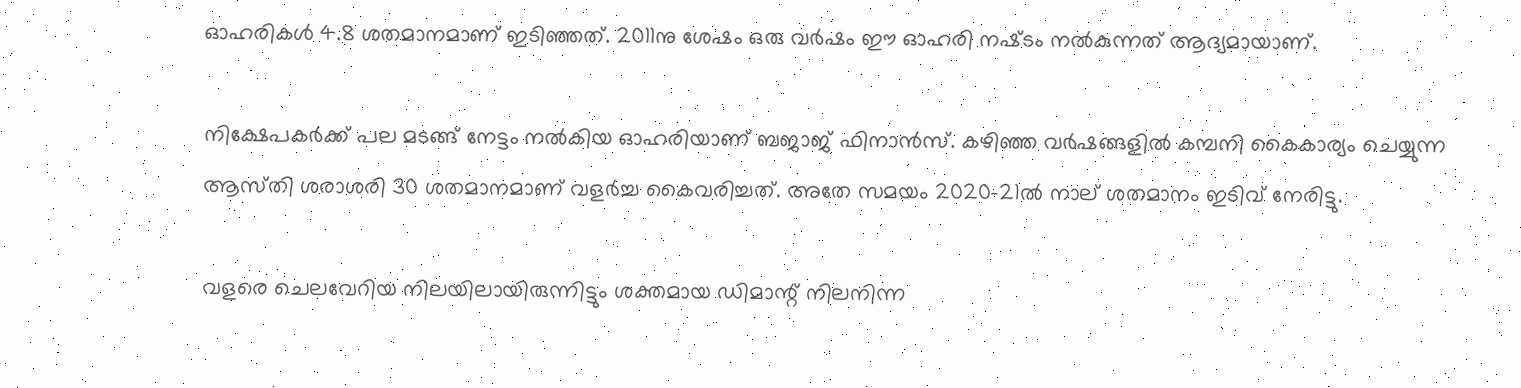ഓഹരികള്‍ 4.8 ശതമാനമാണ്‌ ഇടിഞ്ഞത്‌. 2011നു ശേഷം ഒരു വര്‍ഷം ഈ ഓഹരി നഷ്‌ടം നല്‍കുന്നത്‌ ആദ്യമായാണ്‌.

നിക്ഷേപകര്‍ക്ക്‌ പല മടങ്ങ്‌ നേട്ടം നല്‍കിയ ഓഹരിയാണ്‌ ബജാജ്‌ ഫിനാന്‍സ്‌. കഴിഞ്ഞ വര്‍ഷങ്ങളില്‍ കമ്പനി കൈകാര്യം ചെയ്യുന്ന ആസ്‌തി ശരാശരി 30 ശതമാനമാണ്‌ വളര്‍ച്ച കൈവരിച്ചത്‌. അതേ സമയം 2020-21ല്‍ നാല്‌ ശതമാനം ഇടിവ്‌ നേരിട്ടു.

വളരെ ചെലവേറിയ നിലയിലായിരുന്നിട്ടും ശക്തമായ ഡിമാന്റ്‌ നിലനിന്ന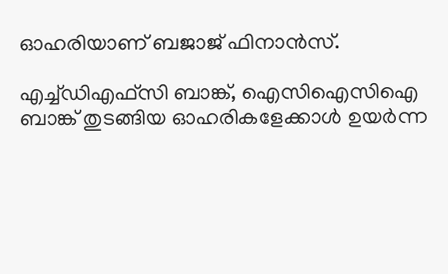ഓഹരിയാണ്‌ ബജാജ്‌ ഫിനാന്‍സ്‌.

എച്ച്‌ഡിഎഫ്‌സി ബാങ്ക്‌, ഐസിഐസിഐ ബാങ്ക്‌ തുടങ്ങിയ ഓഹരികളേക്കാള്‍ ഉയര്‍ന്ന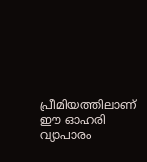പ്രീമിയത്തിലാണ്‌ ഈ ഓഹരി വ്യാപാരം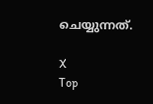ചെയ്യുന്നത്‌.

X
Top